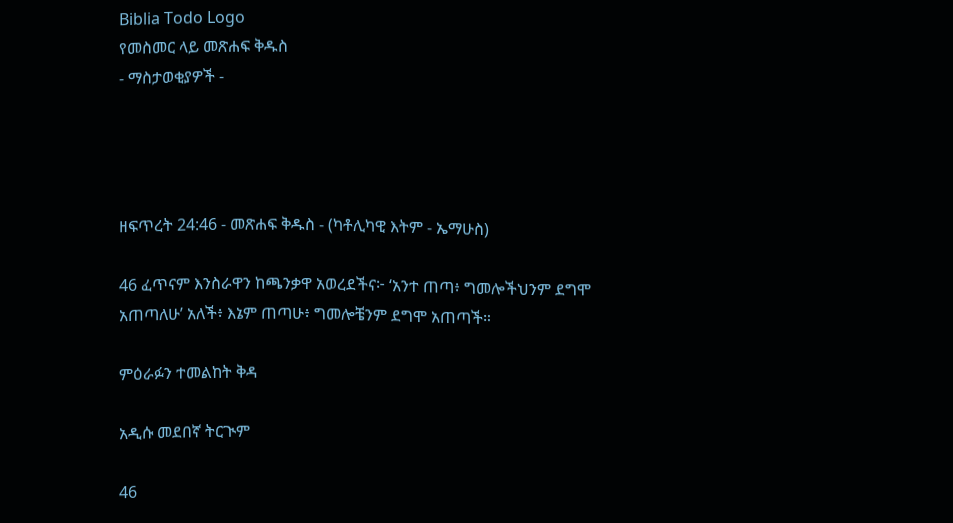Biblia Todo Logo
የመስመር ላይ መጽሐፍ ቅዱስ
- ማስታወቂያዎች -




ዘፍጥረት 24:46 - መጽሐፍ ቅዱስ - (ካቶሊካዊ እትም - ኤማሁስ)

46 ፈጥናም እንስራዋን ከጫንቃዋ አወረደችና፦ ‘አንተ ጠጣ፥ ግመሎችህንም ደግሞ አጠጣለሁ’ አለች፥ እኔም ጠጣሁ፥ ግመሎቼንም ደግሞ አጠጣች።

ምዕራፉን ተመልከት ቅዳ

አዲሱ መደበኛ ትርጒም

46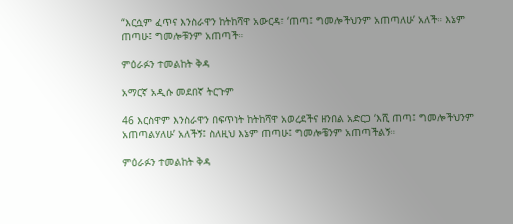“እርሷም ፈጥና እንስራዋን ከትከሻዋ አውርዳ፣ ‘ጠጣ፤ ግመሎችህንም አጠጣለሁ’ አለች። እኔም ጠጣሁ፤ ግመሎቹንም አጠጣች።

ምዕራፉን ተመልከት ቅዳ

አማርኛ አዲሱ መደበኛ ትርጉም

46 እርስዋም እንስራዋን በፍጥነት ከትከሻዋ አወረደችና ዘንበል አድርጋ ‘እሺ ጠጣ፤ ግመሎችህንም አጠጣልሃለሁ’ አለችኝ፤ ስለዚህ እኔም ጠጣሁ፤ ግመሎቼንም አጠጣችልኝ።

ምዕራፉን ተመልከት ቅዳ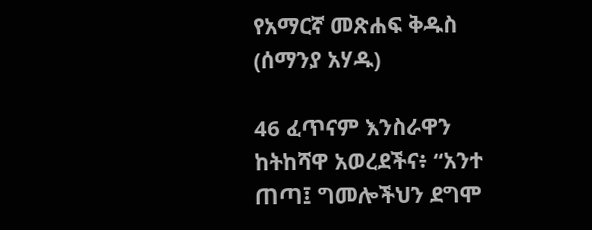የአማርኛ መጽሐፍ ቅዱስ (ሰማንያ አሃዱ)

46 ፈጥናም እንስራዋን ከትከሻዋ አወረደችና፥ “አንተ ጠጣ፤ ግመሎችህን ደግሞ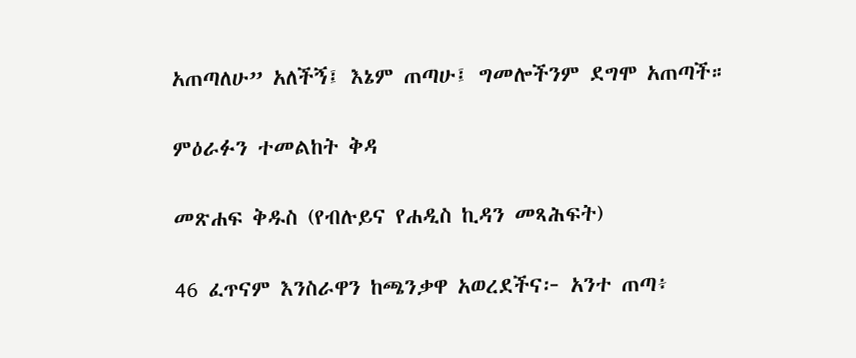አጠጣለሁ” አለችኝ፤ እኔም ጠጣሁ፤ ግመሎችንም ደግሞ አጠጣች።

ምዕራፉን ተመልከት ቅዳ

መጽሐፍ ቅዱስ (የብሉይና የሐዲስ ኪዳን መጻሕፍት)

46 ፈጥናም እንስራዋን ከጫንቃዋ አወረደችና፦ አንተ ጠጣ፥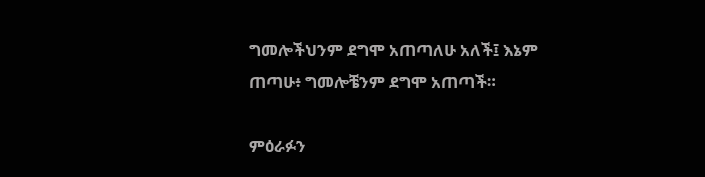ግመሎችህንም ደግሞ አጠጣለሁ አለች፤ እኔም ጠጣሁ፥ ግመሎቼንም ደግሞ አጠጣች።

ምዕራፉን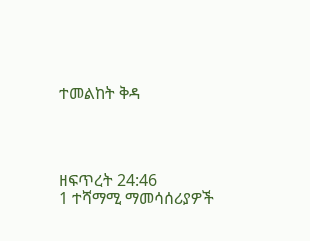ተመልከት ቅዳ




ዘፍጥረት 24:46
1 ተሻማሚ ማመሳሰሪያዎች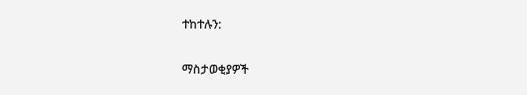ተከተሉን:

ማስታወቂያዎች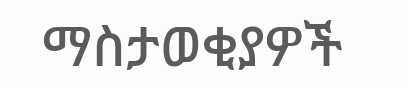ማስታወቂያዎች